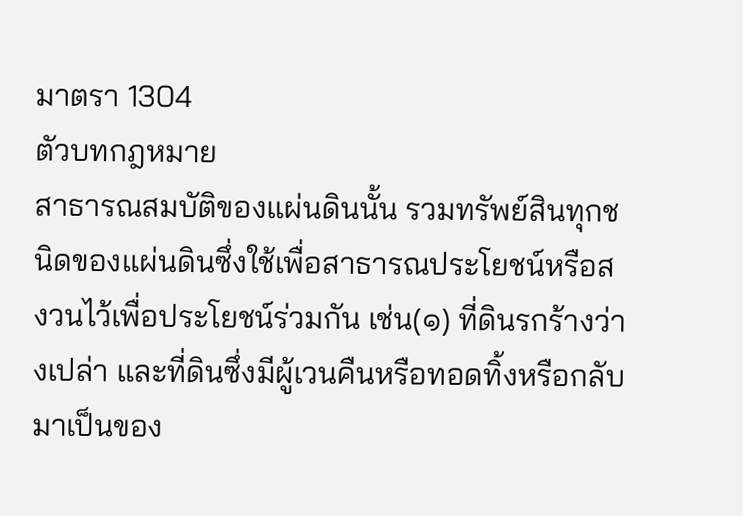มาตรา 1304
ตัวบทกฎหมาย
สาธารณสมบัติของแผ่นดินนั้น รวมทรัพย์สินทุกชนิดของแผ่นดินซึ่งใช้เพื่อสาธารณประโยชน์หรือสงวนไว้เพื่อประโยชน์ร่วมกัน เช่น(๑) ที่ดินรกร้างว่างเปล่า และที่ดินซึ่งมีผู้เวนคืนหรือทอดทิ้งหรือกลับมาเป็นของ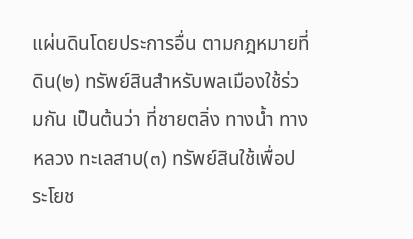แผ่นดินโดยประการอื่น ตามกฎหมายที่ดิน(๒) ทรัพย์สินสำหรับพลเมืองใช้ร่วมกัน เป็นต้นว่า ที่ชายตลิ่ง ทางน้ำ ทางหลวง ทะเลสาบ(๓) ทรัพย์สินใช้เพื่อประโยช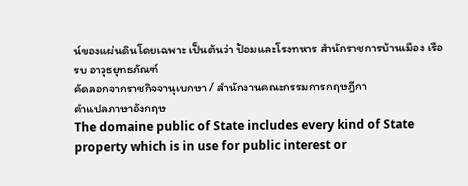น์ของแผ่นดินโดยเฉพาะ เป็นต้นว่า ป้อมและโรงทหาร สำนักราชการบ้านเมือง เรือรบ อาวุธยุทธภัณฑ์
คัดลอกจากราชกิจจานุเบกษา / สำนักงานคณะกรรมการกฤษฎีกา
คำแปลภาษาอังกฤษ
The domaine public of State includes every kind of State property which is in use for public interest or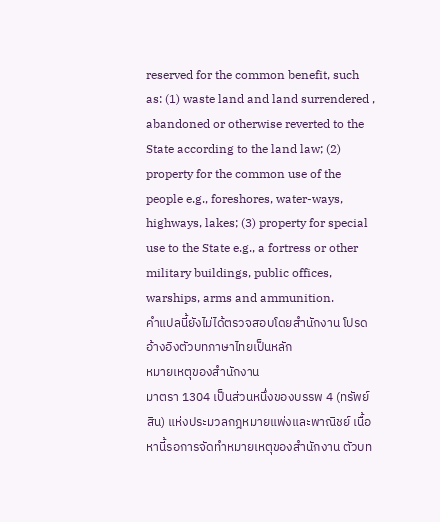reserved for the common benefit, such as: (1) waste land and land surrendered , abandoned or otherwise reverted to the State according to the land law; (2) property for the common use of the people e.g., foreshores, water-ways, highways, lakes; (3) property for special use to the State e.g., a fortress or other military buildings, public offices, warships, arms and ammunition.
คำแปลนี้ยังไม่ได้ตรวจสอบโดยสำนักงาน โปรดอ้างอิงตัวบทภาษาไทยเป็นหลัก
หมายเหตุของสำนักงาน
มาตรา 1304 เป็นส่วนหนึ่งของบรรพ 4 (ทรัพย์สิน) แห่งประมวลกฎหมายแพ่งและพาณิชย์ เนื้อหานี้รอการจัดทำหมายเหตุของสำนักงาน ตัวบท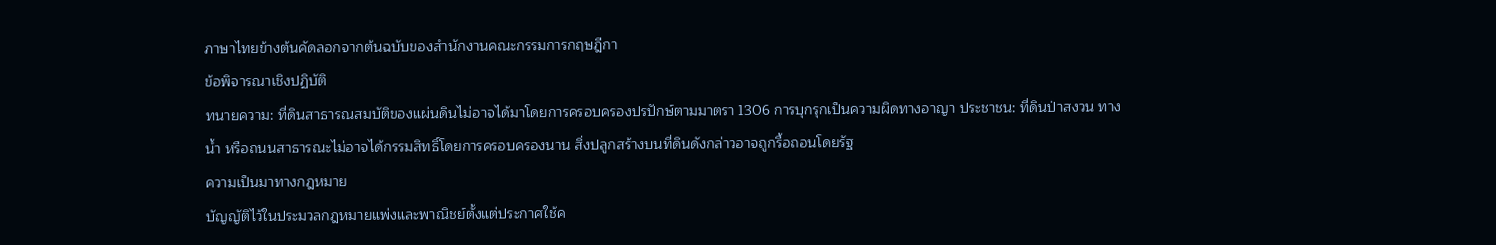ภาษาไทยข้างต้นคัดลอกจากต้นฉบับของสำนักงานคณะกรรมการกฤษฎีกา
ข้อพิจารณาเชิงปฏิบัติ
ทนายความ: ที่ดินสาธารณสมบัติของแผ่นดินไม่อาจได้มาโดยการครอบครองปรปักษ์ตามมาตรา 1306 การบุกรุกเป็นความผิดทางอาญา ประชาชน: ที่ดินป่าสงวน ทางน้ำ หรือถนนสาธารณะไม่อาจได้กรรมสิทธิ์โดยการครอบครองนาน สิ่งปลูกสร้างบนที่ดินดังกล่าวอาจถูกรื้อถอนโดยรัฐ
ความเป็นมาทางกฎหมาย
บัญญัติไว้ในประมวลกฎหมายแพ่งและพาณิชย์ตั้งแต่ประกาศใช้ค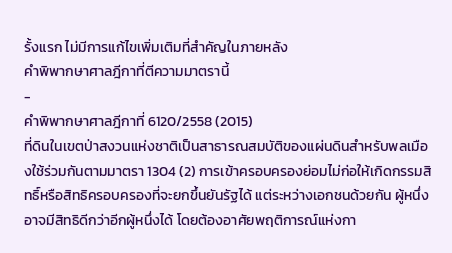รั้งแรก ไม่มีการแก้ไขเพิ่มเติมที่สำคัญในภายหลัง
คำพิพากษาศาลฎีกาที่ตีความมาตรานี้
-
คำพิพากษาศาลฎีกาที่ 6120/2558 (2015)
ที่ดินในเขตป่าสงวนแห่งชาติเป็นสาธารณสมบัติของแผ่นดินสำหรับพลเมืองใช้ร่วมกันตามมาตรา 1304 (2) การเข้าครอบครองย่อมไม่ก่อให้เกิดกรรมสิทธิ์หรือสิทธิครอบครองที่จะยกขึ้นยันรัฐได้ แต่ระหว่างเอกชนด้วยกัน ผู้หนึ่งอาจมีสิทธิดีกว่าอีกผู้หนึ่งได้ โดยต้องอาศัยพฤติการณ์แห่งกา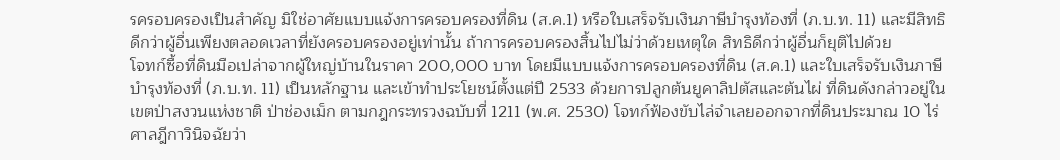รครอบครองเป็นสำคัญ มิใช่อาศัยแบบแจ้งการครอบครองที่ดิน (ส.ค.1) หรือใบเสร็จรับเงินภาษีบำรุงท้องที่ (ภ.บ.ท. 11) และมีสิทธิดีกว่าผู้อื่นเพียงตลอดเวลาที่ยังครอบครองอยู่เท่านั้น ถ้าการครอบครองสิ้นไปไม่ว่าด้วยเหตุใด สิทธิดีกว่าผู้อื่นก็ยุติไปด้วย
โจทก์ซื้อที่ดินมือเปล่าจากผู้ใหญ่บ้านในราคา 200,000 บาท โดยมีแบบแจ้งการครอบครองที่ดิน (ส.ค.1) และใบเสร็จรับเงินภาษีบำรุงท้องที่ (ภ.บ.ท. 11) เป็นหลักฐาน และเข้าทำประโยชน์ตั้งแต่ปี 2533 ด้วยการปลูกต้นยูคาลิปตัสและต้นไผ่ ที่ดินดังกล่าวอยู่ในเขตป่าสงวนแห่งชาติ ป่าช่องเม็ก ตามกฎกระทรวงฉบับที่ 1211 (พ.ศ. 2530) โจทก์ฟ้องขับไล่จำเลยออกจากที่ดินประมาณ 10 ไร่ ศาลฎีกาวินิจฉัยว่า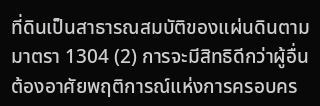ที่ดินเป็นสาธารณสมบัติของแผ่นดินตามมาตรา 1304 (2) การจะมีสิทธิดีกว่าผู้อื่นต้องอาศัยพฤติการณ์แห่งการครอบคร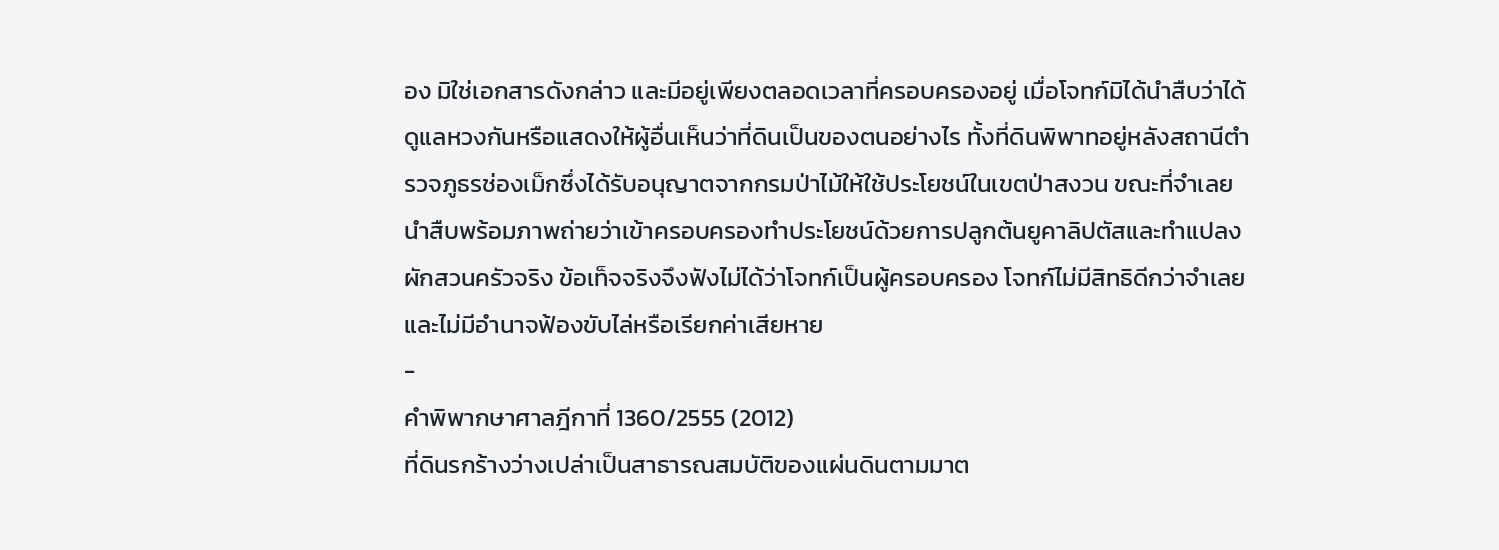อง มิใช่เอกสารดังกล่าว และมีอยู่เพียงตลอดเวลาที่ครอบครองอยู่ เมื่อโจทก์มิได้นำสืบว่าได้ดูแลหวงกันหรือแสดงให้ผู้อื่นเห็นว่าที่ดินเป็นของตนอย่างไร ทั้งที่ดินพิพาทอยู่หลังสถานีตำรวจภูธรช่องเม็กซึ่งได้รับอนุญาตจากกรมป่าไม้ให้ใช้ประโยชน์ในเขตป่าสงวน ขณะที่จำเลยนำสืบพร้อมภาพถ่ายว่าเข้าครอบครองทำประโยชน์ด้วยการปลูกต้นยูคาลิปตัสและทำแปลงผักสวนครัวจริง ข้อเท็จจริงจึงฟังไม่ได้ว่าโจทก์เป็นผู้ครอบครอง โจทก์ไม่มีสิทธิดีกว่าจำเลย และไม่มีอำนาจฟ้องขับไล่หรือเรียกค่าเสียหาย
-
คำพิพากษาศาลฎีกาที่ 1360/2555 (2012)
ที่ดินรกร้างว่างเปล่าเป็นสาธารณสมบัติของแผ่นดินตามมาต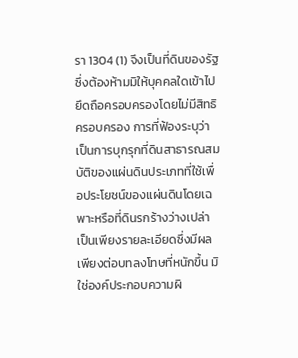รา 1304 (1) จึงเป็นที่ดินของรัฐ ซึ่งต้องห้ามมิให้บุคคลใดเข้าไปยึดถือครอบครองโดยไม่มีสิทธิครอบครอง การที่ฟ้องระบุว่าเป็นการบุกรุกที่ดินสาธารณสมบัติของแผ่นดินประเภทที่ใช้เพื่อประโยชน์ของแผ่นดินโดยเฉพาะหรือที่ดินรกร้างว่างเปล่า เป็นเพียงรายละเอียดซึ่งมีผลเพียงต่อบทลงโทษที่หนักขึ้น มิใช่องค์ประกอบความผิ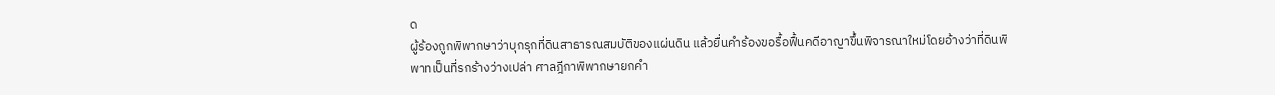ด
ผู้ร้องถูกพิพากษาว่าบุกรุกที่ดินสาธารณสมบัติของแผ่นดิน แล้วยื่นคำร้องขอรื้อฟื้นคดีอาญาขึ้นพิจารณาใหม่โดยอ้างว่าที่ดินพิพาทเป็นที่รกร้างว่างเปล่า ศาลฎีกาพิพากษายกคำ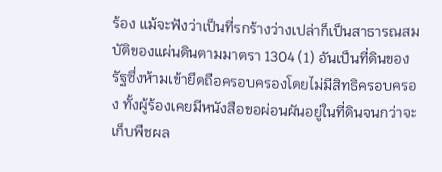ร้อง แม้จะฟังว่าเป็นที่รกร้างว่างเปล่าก็เป็นสาธารณสมบัติของแผ่นดินตามมาตรา 1304 (1) อันเป็นที่ดินของรัฐซึ่งห้ามเข้ายึดถือครอบครองโดยไม่มีสิทธิครอบครอง ทั้งผู้ร้องเคยมีหนังสือขอผ่อนผันอยู่ในที่ดินจนกว่าจะเก็บพืชผล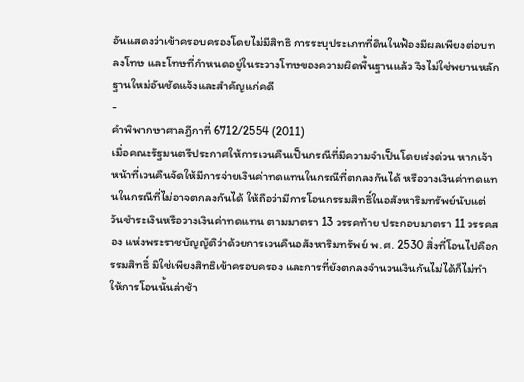อันแสดงว่าเข้าครอบครองโดยไม่มีสิทธิ การระบุประเภทที่ดินในฟ้องมีผลเพียงต่อบทลงโทษ และโทษที่กำหนดอยู่ในระวางโทษของความผิดพื้นฐานแล้ว จึงไม่ใช่พยานหลักฐานใหม่อันชัดแจ้งและสำคัญแก่คดี
-
คำพิพากษาศาลฎีกาที่ 6712/2554 (2011)
เมื่อคณะรัฐมนตรีประกาศให้การเวนคืนเป็นกรณีที่มีความจำเป็นโดยเร่งด่วน หากเจ้าหน้าที่เวนคืนจัดให้มีการจ่ายเงินค่าทดแทนในกรณีที่ตกลงกันได้ หรือวางเงินค่าทดแทนในกรณีที่ไม่อาจตกลงกันได้ ให้ถือว่ามีการโอนกรรมสิทธิ์ในอสังหาริมทรัพย์นับแต่วันชำระเงินหรือวางเงินค่าทดแทน ตามมาตรา 13 วรรคท้าย ประกอบมาตรา 11 วรรคสอง แห่งพระราชบัญญัติว่าด้วยการเวนคืนอสังหาริมทรัพย์ พ.ศ. 2530 สิ่งที่โอนไปคือกรรมสิทธิ์ มิใช่เพียงสิทธิเข้าครอบครอง และการที่ยังตกลงจำนวนเงินกันไม่ได้ก็ไม่ทำให้การโอนนั้นล่าช้า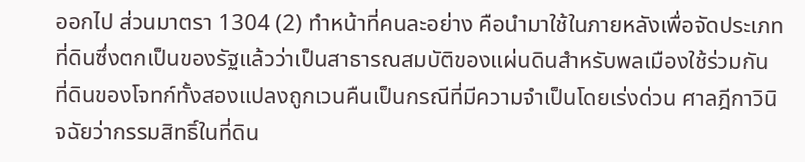ออกไป ส่วนมาตรา 1304 (2) ทำหน้าที่คนละอย่าง คือนำมาใช้ในภายหลังเพื่อจัดประเภทที่ดินซึ่งตกเป็นของรัฐแล้วว่าเป็นสาธารณสมบัติของแผ่นดินสำหรับพลเมืองใช้ร่วมกัน
ที่ดินของโจทก์ทั้งสองแปลงถูกเวนคืนเป็นกรณีที่มีความจำเป็นโดยเร่งด่วน ศาลฎีกาวินิจฉัยว่ากรรมสิทธิ์ในที่ดิน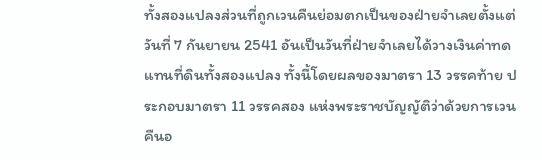ทั้งสองแปลงส่วนที่ถูกเวนคืนย่อมตกเป็นของฝ่ายจำเลยตั้งแต่วันที่ 7 กันยายน 2541 อันเป็นวันที่ฝ่ายจำเลยได้วางเงินค่าทดแทนที่ดินทั้งสองแปลง ทั้งนี้โดยผลของมาตรา 13 วรรคท้าย ประกอบมาตรา 11 วรรคสอง แห่งพระราชบัญญัติว่าด้วยการเวนคืนอ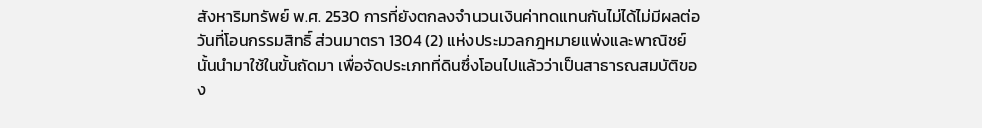สังหาริมทรัพย์ พ.ศ. 2530 การที่ยังตกลงจำนวนเงินค่าทดแทนกันไม่ได้ไม่มีผลต่อวันที่โอนกรรมสิทธิ์ ส่วนมาตรา 1304 (2) แห่งประมวลกฎหมายแพ่งและพาณิชย์นั้นนำมาใช้ในขั้นถัดมา เพื่อจัดประเภทที่ดินซึ่งโอนไปแล้วว่าเป็นสาธารณสมบัติของ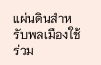แผ่นดินสำหรับพลเมืองใช้ร่วม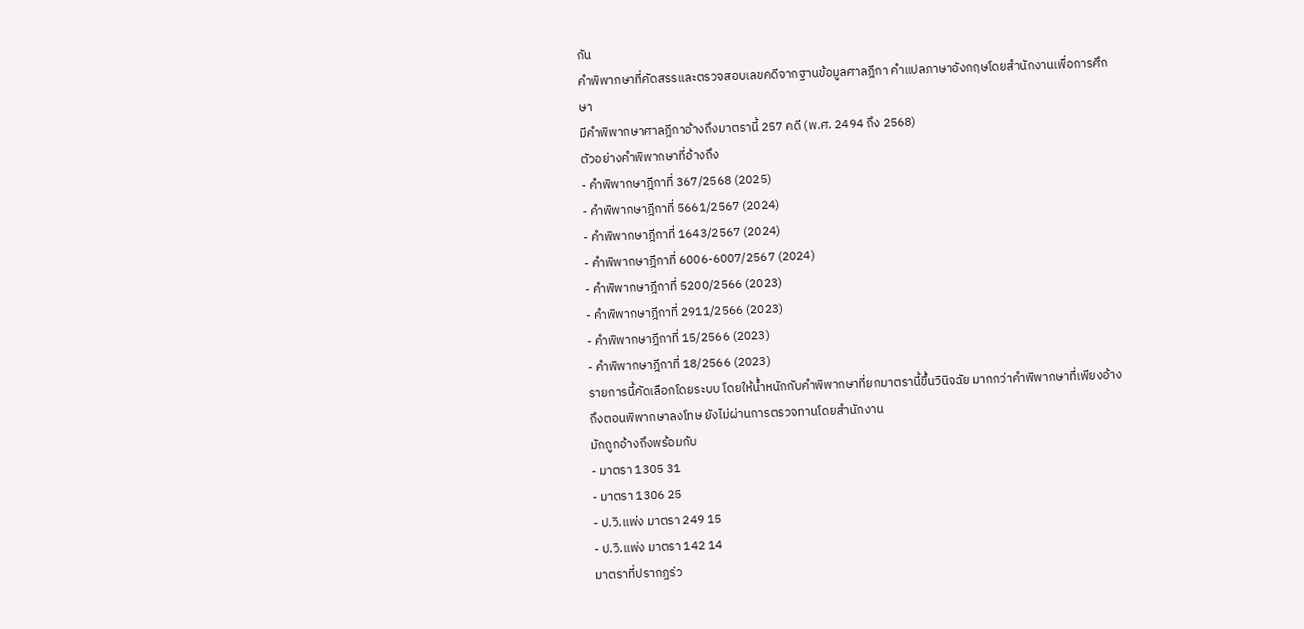กัน
คำพิพากษาที่คัดสรรและตรวจสอบเลขคดีจากฐานข้อมูลศาลฎีกา คำแปลภาษาอังกฤษโดยสำนักงานเพื่อการศึกษา
มีคำพิพากษาศาลฎีกาอ้างถึงมาตรานี้ 257 คดี (พ.ศ. 2494 ถึง 2568)
ตัวอย่างคำพิพากษาที่อ้างถึง
- คำพิพากษาฎีกาที่ 367/2568 (2025)
- คำพิพากษาฎีกาที่ 5661/2567 (2024)
- คำพิพากษาฎีกาที่ 1643/2567 (2024)
- คำพิพากษาฎีกาที่ 6006-6007/2567 (2024)
- คำพิพากษาฎีกาที่ 5200/2566 (2023)
- คำพิพากษาฎีกาที่ 2911/2566 (2023)
- คำพิพากษาฎีกาที่ 15/2566 (2023)
- คำพิพากษาฎีกาที่ 18/2566 (2023)
รายการนี้คัดเลือกโดยระบบ โดยให้น้ำหนักกับคำพิพากษาที่ยกมาตรานี้ขึ้นวินิจฉัย มากกว่าคำพิพากษาที่เพียงอ้างถึงตอนพิพากษาลงโทษ ยังไม่ผ่านการตรวจทานโดยสำนักงาน
มักถูกอ้างถึงพร้อมกับ
- มาตรา 1305 31
- มาตรา 1306 25
- ป.วิ.แพ่ง มาตรา 249 15
- ป.วิ.แพ่ง มาตรา 142 14
มาตราที่ปรากฏร่ว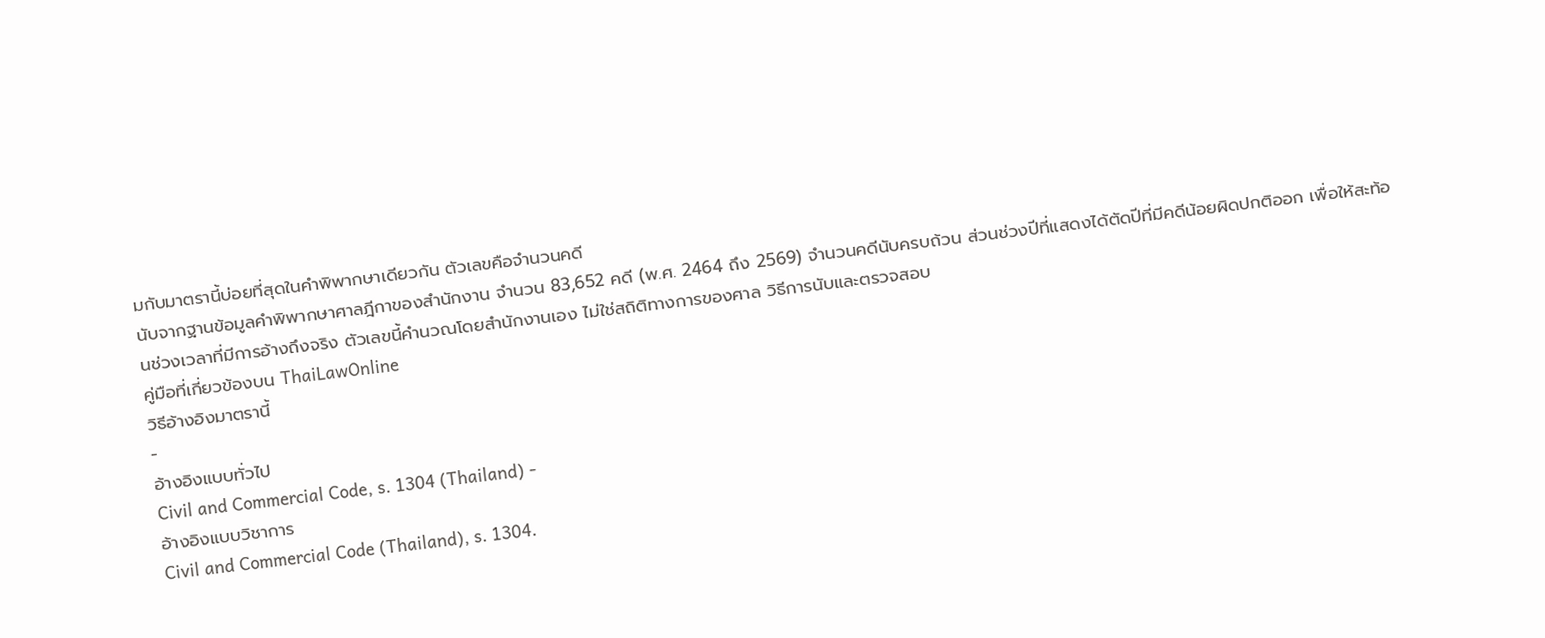มกับมาตรานี้บ่อยที่สุดในคำพิพากษาเดียวกัน ตัวเลขคือจำนวนคดี
นับจากฐานข้อมูลคำพิพากษาศาลฎีกาของสำนักงาน จำนวน 83,652 คดี (พ.ศ. 2464 ถึง 2569) จำนวนคดีนับครบถ้วน ส่วนช่วงปีที่แสดงได้ตัดปีที่มีคดีน้อยผิดปกติออก เพื่อให้สะท้อนช่วงเวลาที่มีการอ้างถึงจริง ตัวเลขนี้คำนวณโดยสำนักงานเอง ไม่ใช่สถิติทางการของศาล วิธีการนับและตรวจสอบ
คู่มือที่เกี่ยวข้องบน ThaiLawOnline
วิธีอ้างอิงมาตรานี้
-
อ้างอิงแบบทั่วไป
Civil and Commercial Code, s. 1304 (Thailand) -
อ้างอิงแบบวิชาการ
Civil and Commercial Code (Thailand), s. 1304.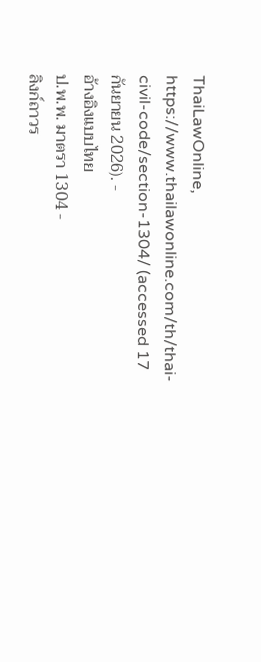ThaiLawOnline, https://www.thailawonline.com/th/thai-civil-code/section-1304/ (accessed 17 กันยายน 2026). -
อ้างอิงแบบไทย
ป.พ.พ. มาตรา 1304 -
ลิงก์ถาวร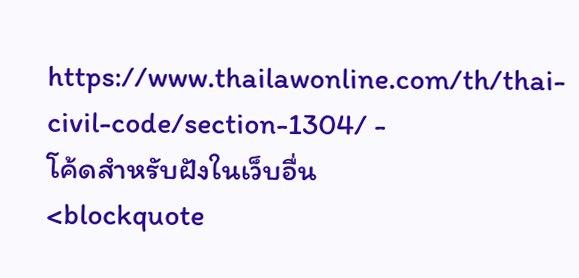https://www.thailawonline.com/th/thai-civil-code/section-1304/ -
โค้ดสำหรับฝังในเว็บอื่น
<blockquote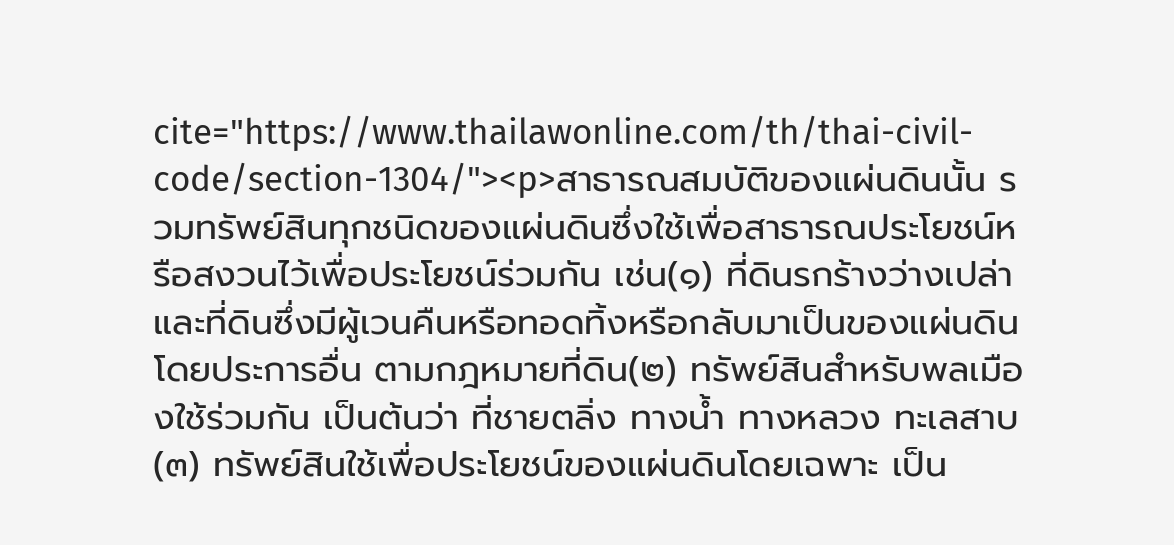cite="https://www.thailawonline.com/th/thai-civil-code/section-1304/"><p>สาธารณสมบัติของแผ่นดินนั้น รวมทรัพย์สินทุกชนิดของแผ่นดินซึ่งใช้เพื่อสาธารณประโยชน์หรือสงวนไว้เพื่อประโยชน์ร่วมกัน เช่น(๑) ที่ดินรกร้างว่างเปล่า และที่ดินซึ่งมีผู้เวนคืนหรือทอดทิ้งหรือกลับมาเป็นของแผ่นดินโดยประการอื่น ตามกฎหมายที่ดิน(๒) ทรัพย์สินสำหรับพลเมืองใช้ร่วมกัน เป็นต้นว่า ที่ชายตลิ่ง ทางน้ำ ทางหลวง ทะเลสาบ(๓) ทรัพย์สินใช้เพื่อประโยชน์ของแผ่นดินโดยเฉพาะ เป็น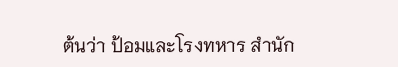ต้นว่า ป้อมและโรงทหาร สำนัก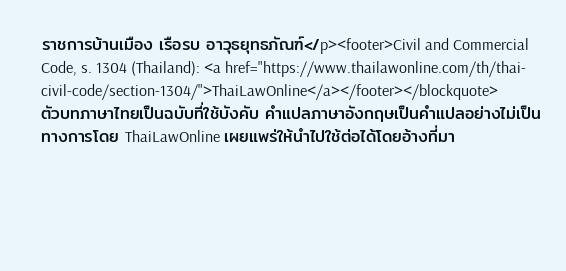ราชการบ้านเมือง เรือรบ อาวุธยุทธภัณฑ์</p><footer>Civil and Commercial Code, s. 1304 (Thailand): <a href="https://www.thailawonline.com/th/thai-civil-code/section-1304/">ThaiLawOnline</a></footer></blockquote>
ตัวบทภาษาไทยเป็นฉบับที่ใช้บังคับ คำแปลภาษาอังกฤษเป็นคำแปลอย่างไม่เป็นทางการโดย ThaiLawOnline เผยแพร่ให้นำไปใช้ต่อได้โดยอ้างที่มา